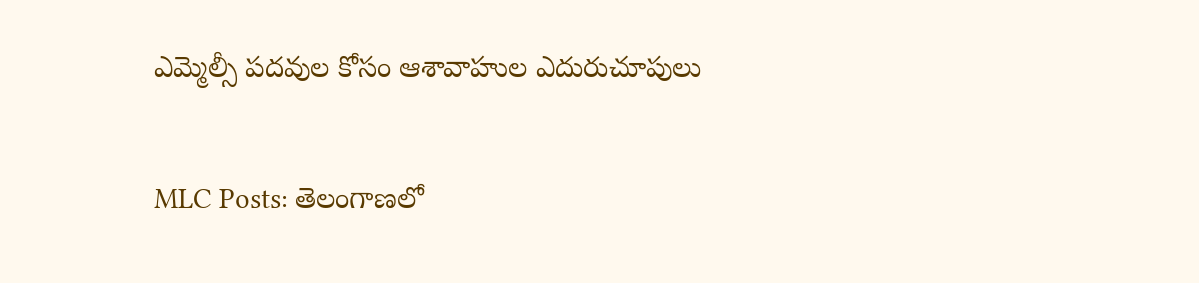ఎమ్మెల్సీ పదవుల కోసం ఆశావాహుల ఎదురుచూపులు

MLC Posts: తెలంగాణలో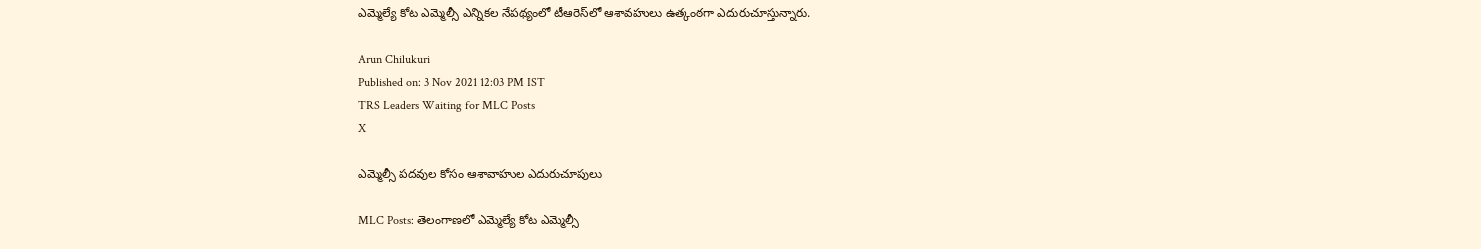ఎమ్మెల్యే కోట ఎమ్మెల్సీ ఎన్నికల నేపథ్యంలో టీఆరెస్‌లో ఆశావహులు ఉత్కంఠగా ఎదురుచూస్తున్నారు.

Arun Chilukuri
Published on: 3 Nov 2021 12:03 PM IST
TRS Leaders Waiting for MLC Posts
X

ఎమ్మెల్సీ పదవుల కోసం ఆశావాహుల ఎదురుచూపులు

MLC Posts: తెలంగాణలో ఎమ్మెల్యే కోట ఎమ్మెల్సీ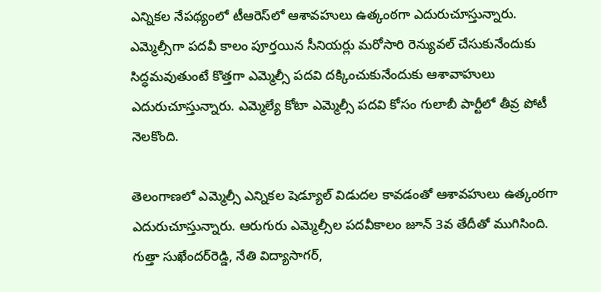ఎన్నికల నేపథ్యంలో టీఆరెస్‌లో ఆశావహులు ఉత్కంఠగా ఎదురుచూస్తున్నారు. ఎమ్మెల్సీగా పదవీ కాలం పూర్తయిన సీనియర్లు మరోసారి రెన్యువల్ చేసుకునేందుకు సిద్ధమవుతుంటే కొత్తగా ఎమ్మెల్సీ పదవి దక్కించుకునేందుకు ఆశావాహులు ఎదురుచూస్తున్నారు. ఎమ్మెల్యే కోటా ఎమ్మెల్సీ పదవి కోసం గులాబీ పార్టీలో తీవ్ర పోటీ నెలకొంది.

తెలంగాణలో ఎమ్మెల్సీ ఎన్నికల షెడ్యూల్ విడుదల కావడంతో ఆశావహులు ఉత్కంఠగా ఎదురుచూస్తున్నారు. ఆరుగురు ఎమ్మెల్సీల పదవీకాలం జూన్‌ 3వ తేదీతో ముగిసింది. గుత్తా సుఖేందర్‌రెడ్డి, నేతి విద్యాసాగర్‌,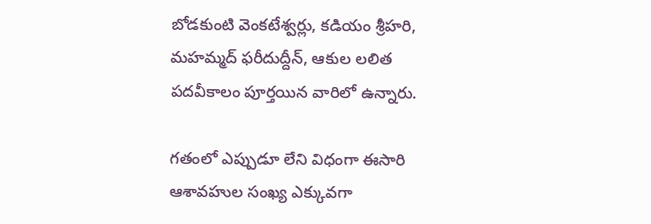బోడకుంటి వెంకటేశ్వర్లు, కడియం శ్రీహరి, మహమ్మద్‌ ఫరీదుద్దీన్‌, ఆకుల లలిత పదవీకాలం పూర్తయిన వారిలో ఉన్నారు.

గతంలో ఎప్పుడూ లేని విధంగా ఈసారి ఆశావహుల సంఖ్య ఎక్కువగా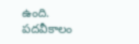ఉంది. పదవీకాలం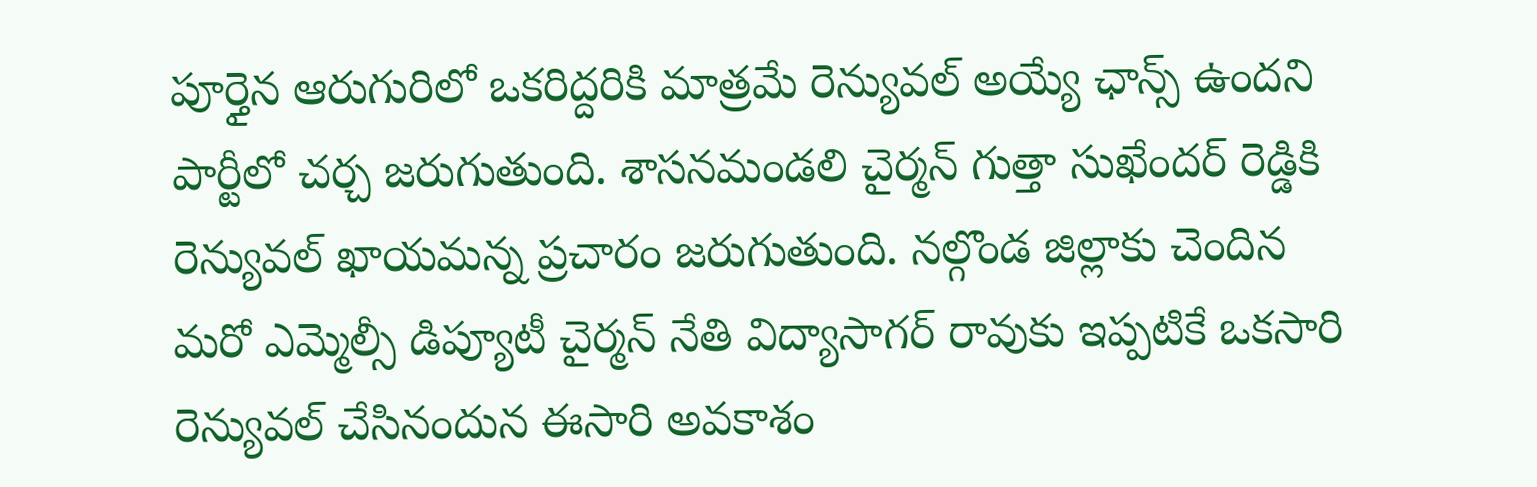పూర్తైన ఆరుగురిలో ఒకరిద్దరికి మాత్రమే రెన్యువల్ అయ్యే ఛాన్స్ ఉందని పార్టీలో చర్చ జరుగుతుంది. శాసనమండలి చైర్మన్ గుత్తా సుఖేందర్ రెడ్డికి రెన్యువల్ ఖాయమన్న ప్రచారం జరుగుతుంది. నల్గొండ జిల్లాకు చెందిన మరో ఎమ్మెల్సీ డిప్యూటీ చైర్మన్ నేతి విద్యాసాగర్ రావుకు ఇప్పటికే ఒకసారి రెన్యువల్ చేసినందున ఈసారి అవకాశం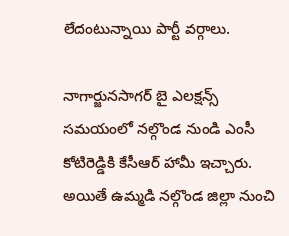లేదంటున్నాయి పార్టీ వర్గాలు.

నాగార్జునసాగర్ బై ఎలక్షన్స్ సమయంలో నల్గొండ నుండి ఎంసీ కోటిరెడ్డికి కేసీఆర్ హామీ ఇచ్చారు. అయితే ఉమ్మడి నల్గొండ జిల్లా నుంచి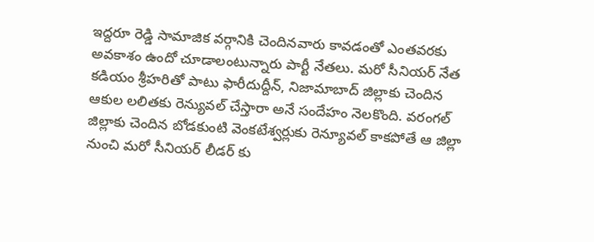ఇద్దరూ రెడ్డి సామాజిక వర్గానికి చెందినవారు కావడంతో ఎంతవరకు అవకాశం ఉందో చూడాలంటున్నారు పార్టీ నేతలు. మరో సీనియర్ నేత కడియం శ్రీహరితో పాటు ఫారీదుద్దీన్, నిజామాబాద్ జిల్లాకు చెందిన ఆకుల లలితకు రెన్యువల్ చేస్తారా అనే సందేహం నెలకొంది. వరంగల్ జిల్లాకు చెందిన బోడకుంటి వెంకటేశ్వర్లుకు రెన్యూవల్ కాకపోతే ఆ జిల్లా నుంచి మరో సీనియర్ లీడర్ కు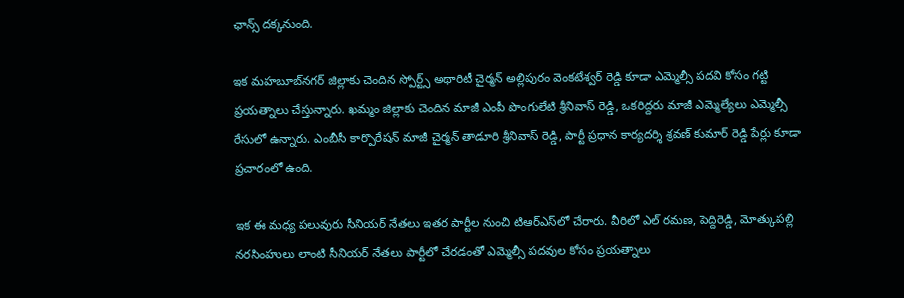ఛాన్స్ దక్కనుంది.

ఇక మహబూబ్‌నగర్ జిల్లాకు చెందిన స్పోర్ట్స్ అథారిటీ చైర్మన్ అల్లిపురం వెంకటేశ్వర్ రెడ్డి కూడా ఎమ్మెల్సీ పదవి కోసం గట్టి ప్రయత్నాలు చేస్తున్నారు. ఖమ్మం జిల్లాకు చెందిన మాజీ ఎంపీ పొంగులేటి శ్రీనివాస్ రెడ్డి, ఒకరిద్దరు మాజీ ఎమ్మెల్యేలు ఎమ్మెల్సీ రేసులో ఉన్నారు. ఎంబీసీ కార్పొరేషన్ మాజీ చైర్మన్ తాడూరి శ్రీనివాస్ రెడ్డి, పార్టీ ప్రధాన కార్యదర్శి శ్రవణ్ కుమార్ రెడ్డి పేర్లు కూడా ప్రచారంలో ఉంది.

ఇక ఈ మధ్య పలువురు సీనియర్ నేతలు ఇతర పార్టీల నుంచి టిఆర్ఎస్‌లో చేరారు. వీరిలో ఎల్ రమణ, పెద్దిరెడ్డి, మోత్కుపల్లి నరసింహులు లాంటి సీనియర్ నేతలు పార్టీలో చేరడంతో ఎమ్మెల్సీ పదవుల కోసం ప్రయత్నాలు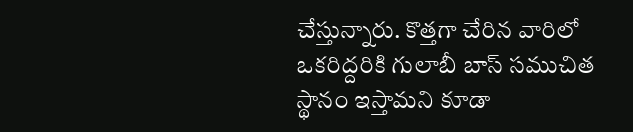చేస్తున్నారు. కొత్తగా చేరిన వారిలో ఒకరిద్దరికి గులాబీ బాస్ సముచిత స్థానం ఇస్తామని కూడా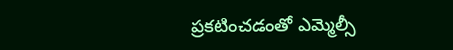ప్రకటించడంతో ఎమ్మెల్సీ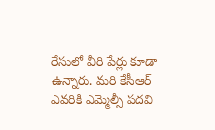రేసులో వీరి పేర్లు కూడా ఉన్నారు. మరి కేసీఆర్‌ ఎవరికి ఎమ్మెల్సీ పదవి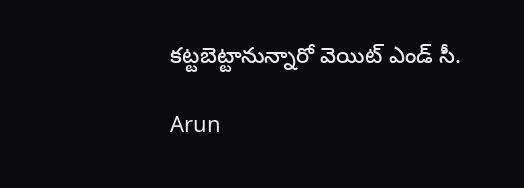కట్టబెట్టానున్నారో వెయిట్‌ ఎండ్ సీ.

Arun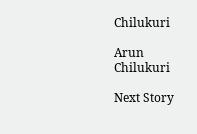Chilukuri

Arun Chilukuri

Next Story